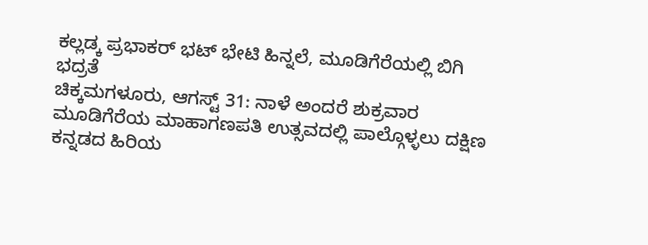ಕಲ್ಲಡ್ಕ ಪ್ರಭಾಕರ್ ಭಟ್ ಭೇಟಿ ಹಿನ್ನಲೆ, ಮೂಡಿಗೆರೆಯಲ್ಲಿ ಬಿಗಿ ಭದ್ರತೆ
ಚಿಕ್ಕಮಗಳೂರು, ಆಗಸ್ಟ್ 31: ನಾಳೆ ಅಂದರೆ ಶುಕ್ರವಾರ ಮೂಡಿಗೆರೆಯ ಮಾಹಾಗಣಪತಿ ಉತ್ಸವದಲ್ಲಿ ಪಾಲ್ಗೊಳ್ಳಲು ದಕ್ಷಿಣ ಕನ್ನಡದ ಹಿರಿಯ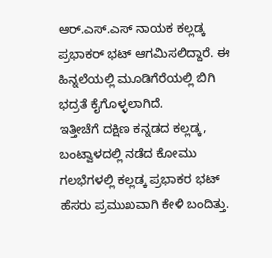ಆರ್.ಎಸ್.ಎಸ್ ನಾಯಕ ಕಲ್ಲಡ್ಕ ಪ್ರಭಾಕರ್ ಭಟ್ ಆಗಮಿಸಲಿದ್ದಾರೆ. ಈ ಹಿನ್ನಲೆಯಲ್ಲಿ ಮೂಡಿಗೆರೆಯಲ್ಲಿ ಬಿಗಿ ಭದ್ರತೆ ಕೈಗೊಳ್ಳಲಾಗಿದೆ.
ಇತ್ತೀಚೆಗೆ ದಕ್ಷಿಣ ಕನ್ನಡದ ಕಲ್ಲಡ್ಕ, ಬಂಟ್ವಾಳದಲ್ಲಿ ನಡೆದ ಕೋಮು ಗಲಭೆಗಳಲ್ಲಿ ಕಲ್ಲಡ್ಕ ಪ್ರಭಾಕರ ಭಟ್ ಹೆಸರು ಪ್ರಮುಖವಾಗಿ ಕೇಳಿ ಬಂದಿತ್ತು.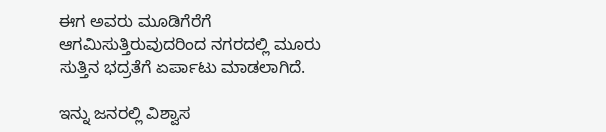ಈಗ ಅವರು ಮೂಡಿಗೆರೆಗೆ ಆಗಮಿಸುತ್ತಿರುವುದರಿಂದ ನಗರದಲ್ಲಿ ಮೂರು ಸುತ್ತಿನ ಭದ್ರತೆಗೆ ಏರ್ಪಾಟು ಮಾಡಲಾಗಿದೆ.

ಇನ್ನು ಜನರಲ್ಲಿ ವಿಶ್ವಾಸ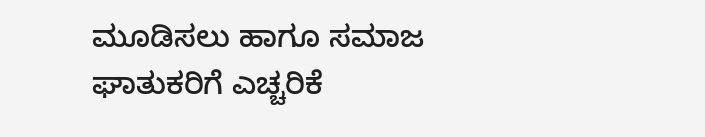ಮೂಡಿಸಲು ಹಾಗೂ ಸಮಾಜ ಘಾತುಕರಿಗೆ ಎಚ್ಚರಿಕೆ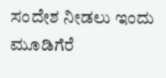ಸಂದೇಶ ನೀಡಲು ಇಂದು ಮೂಡಿಗೆರೆ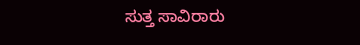ಸುತ್ತ ಸಾವಿರಾರು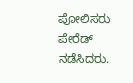ಪೋಲಿಸರು ಪೇರೆಡ್ ನಡೆಸಿದರು.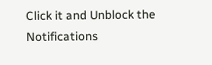Click it and Unblock the Notifications